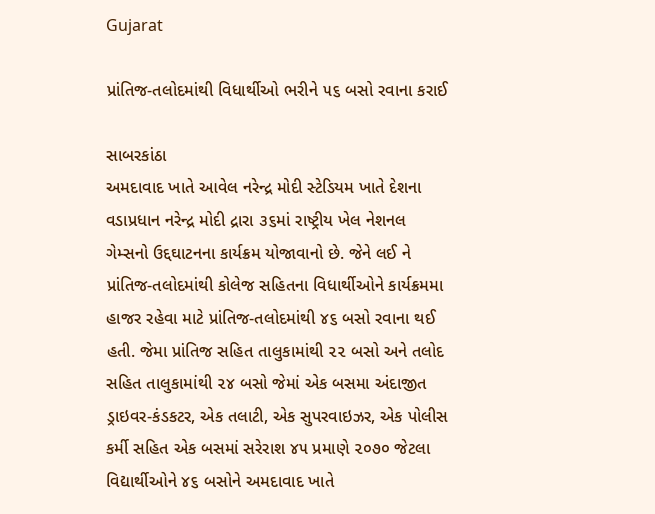Gujarat

પ્રાંતિજ-તલોદમાંથી વિધાર્થીઓ ભરીને ૫૬ બસો રવાના કરાઈ

સાબરકાંઠા
અમદાવાદ ખાતે આવેલ નરેન્દ્ર મોદી સ્ટેડિયમ ખાતે દેશના વડાપ્રધાન નરેન્દ્ર મોદી દ્રારા ૩૬માં રાષ્ટ્રીય ખેલ નેશનલ ગેમ્સનો ઉદ્દઘાટનના કાર્યક્રમ યોજાવાનો છે. જેને લઈ ને પ્રાંતિજ-તલોદમાંથી કોલેજ સહિતના વિધાર્થીઓને કાર્યક્રમમા હાજર રહેવા માટે પ્રાંતિજ-તલોદમાંથી ૪૬ બસો રવાના થઈ હતી. જેમા પ્રાંતિજ સહિત તાલુકામાંથી ૨૨ બસો અને તલોદ સહિત તાલુકામાંથી ૨૪ બસો જેમાં એક બસમા અંદાજીત ડ્રાઇવર-કંડકટર, એક તલાટી, એક સુપરવાઇઝર, એક પોલીસ કર્મી સહિત એક બસમાં સરેરાશ ૪૫ પ્રમાણે ૨૦૭૦ જેટલા વિદ્યાર્થીઓને ૪૬ બસોને અમદાવાદ ખાતે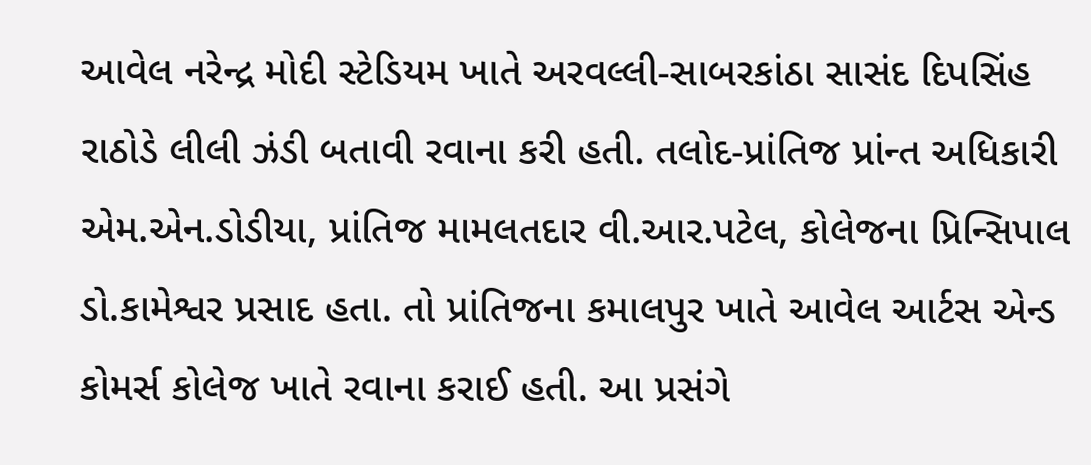આવેલ નરેન્દ્ર મોદી સ્ટેડિયમ ખાતે અરવલ્લી-સાબરકાંઠા સાસંદ દિપસિંહ રાઠોડે લીલી ઝંડી બતાવી રવાના કરી હતી. તલોદ-પ્રાંતિજ પ્રાંન્ત અધિકારી એમ.એન.ડોડીયા, પ્રાંતિજ મામલતદાર વી.આર.પટેલ, કોલેજના પ્રિન્સિપાલ ડો.કામેશ્વર પ્રસાદ હતા. તો પ્રાંતિજના કમાલપુર ખાતે આવેલ આર્ટસ એન્ડ કોમર્સ કોલેજ ખાતે રવાના કરાઈ હતી. આ પ્રસંગે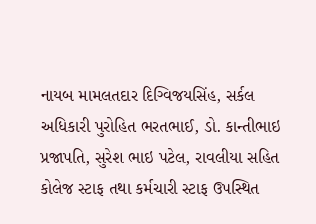નાયબ મામલતદાર દિગ્વિજયસિંહ, સર્કલ અધિકારી પુરોહિત ભરતભાઈ, ડો. કાન્તીભાઇ પ્રજાપતિ, સુરેશ ભાઇ પટેલ, રાવલીયા સહિત કોલેજ સ્ટાફ તથા કર્મચારી સ્ટાફ ઉપસ્થિત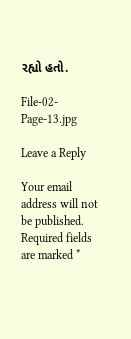રહ્યો હતો.

File-02-Page-13.jpg

Leave a Reply

Your email address will not be published. Required fields are marked *